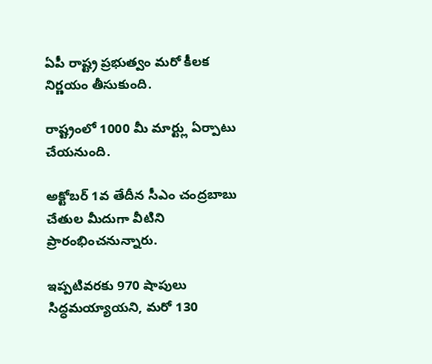ఏపీ రాష్ట్ర ప్రభుత్వం మరో కీలక నిర్ణయం తీసుకుంది.

రాష్ట్రంలో 1000 మీ మార్ట్లు ఏర్పాటు చేయనుంది.

అక్టోబర్ 1వ తేదీన సీఎం చంద్రబాబు చేతుల మీదుగా వీటిని ప్రారంభించనున్నారు.

ఇప్పటివరకు 970 షాపులు సిద్ధమయ్యాయని, మరో 130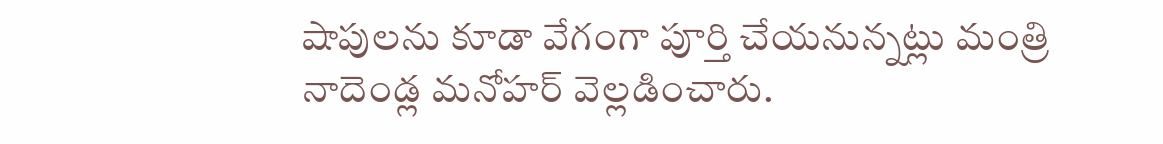షాపులను కూడా వేగంగా పూర్తి చేయనున్నట్లు మంత్రి నాదెండ్ల మనోహర్ వెల్లడించారు.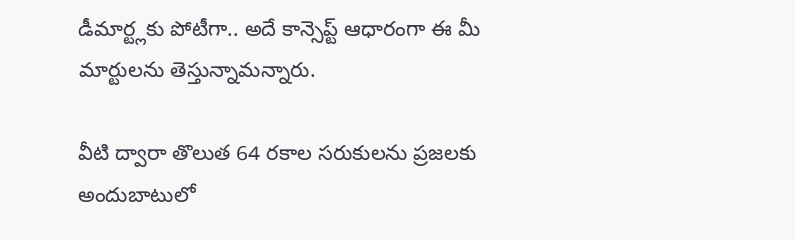డీమార్ట్లకు పోటీగా.. అదే కాన్సెప్ట్ ఆధారంగా ఈ మీ మార్టులను తెస్తున్నామన్నారు.

వీటి ద్వారా తొలుత 64 రకాల సరుకులను ప్రజలకు అందుబాటులో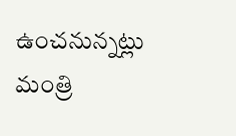ఉంచనున్నట్లు మంత్రి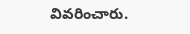వివరించారు.